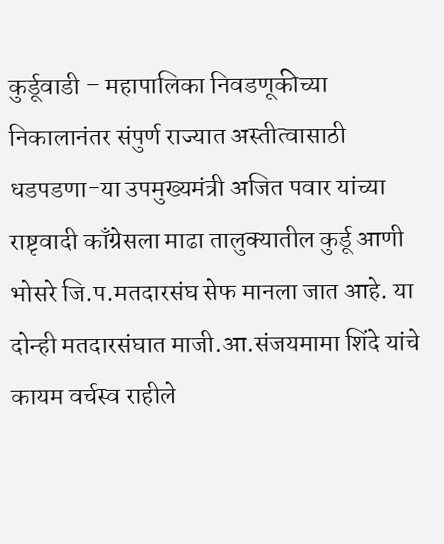कुर्डूवाडी – महापालिका निवडणूकीच्या निकालानंतर संपुर्ण राज्यात अस्तीत्वासाठी धडपडणा-या उपमुख्यमंत्री अजित पवार यांच्या राष्टृवादी काँग्रेसला माढा तालुक्यातील कुर्डू आणी भोसरे जि.प.मतदारसंघ सेफ मानला जात आहे. या दोन्ही मतदारसंघात माजी.आ.संजयमामा शिंदे यांचे कायम वर्चस्व राहीले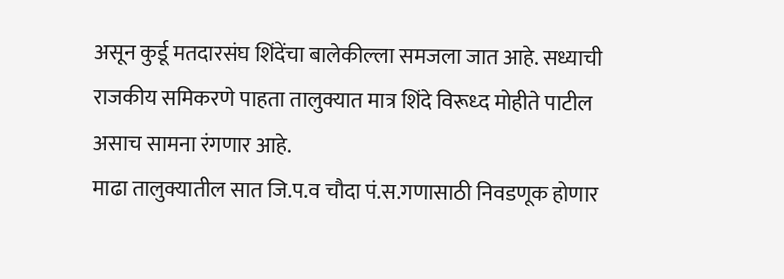असून कुर्डू मतदारसंघ शिंदेंचा बालेकील्ला समजला जात आहे. सध्याची राजकीय समिकरणे पाहता तालुक्यात मात्र शिंदे विरूध्द मोहीते पाटील असाच सामना रंगणार आहे.
माढा तालुक्यातील सात जि.प.व चौदा पं.स.गणासाठी निवडणूक होणार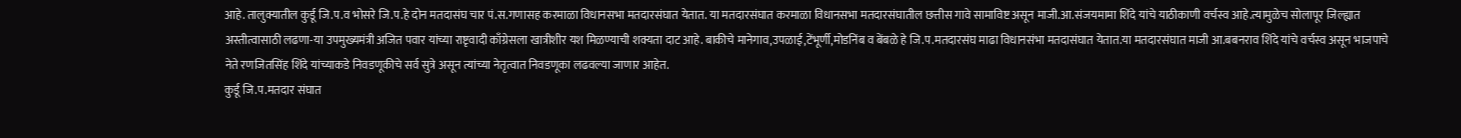आहे. तालुक्यातील कुर्डू जि.प.व भोसरे जि.प.हे दोन मतदासंघ चार पं.स.गणासह करमाळा विधानसभा मतदारसंघात येतात. या मतदारसंघात करमाळा विधानसभा मतदारसंघातील छत्तीस गावे सामाविष्ट असून माजी.आ.संजयमामा शिंदे यांचे याठीकाणी वर्चस्व आहे.त्यामुळेच सोलापूर जिल्ह्यात अस्तीत्वासाठी लढणा-या उपमुख्यमंत्री अजित पवार यांच्या राष्टृवादी काँग्रेसला खात्रीशीर यश मिळण्याची शक्यता दाट आहे. बाकीचे मानेगाव,उपळाई,टेंभूर्णी,मोडनिंब व बेंबळे हे जि.प.मतदारसंघ माढा विधानसंभा मतदासंघात येतात.या मतदारसंघात माजी आ.बबनराव शिंदे यांचे वर्चस्व असून भाजपाचे नेते रणजितसिंह शिंदे यांच्याकडे निवडणूकीचे सर्व सुत्रे असून त्यांच्या नेतृत्वात निवडणूका लढवल्या जाणार आहेत.
कुर्डू जि.प.मतदार संघात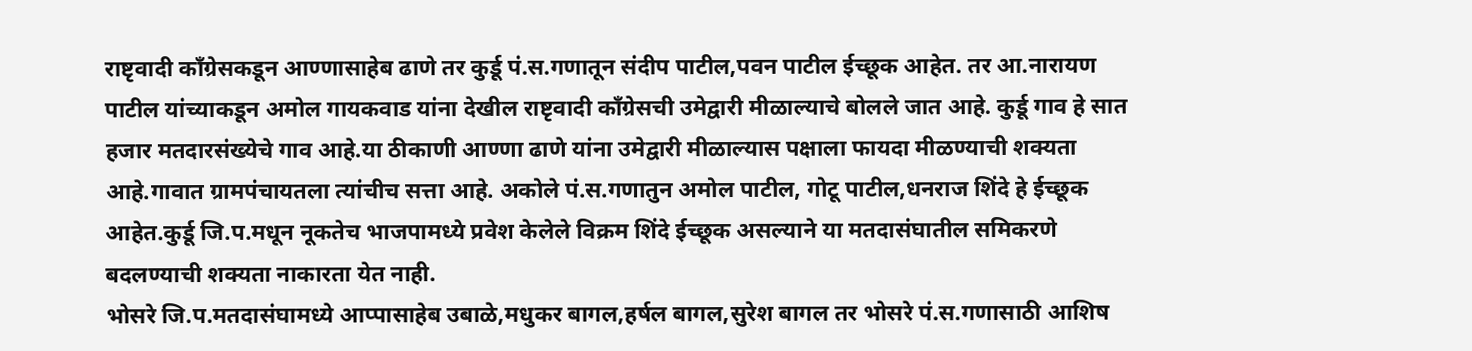राष्टृवादी काँग्रेसकडून आण्णासाहेब ढाणे तर कुर्डू पं.स.गणातून संदीप पाटील,पवन पाटील ईच्छूक आहेत. तर आ.नारायण पाटील यांच्याकडून अमोल गायकवाड यांना देखील राष्टृवादी काँग्रेसची उमेद्वारी मीळाल्याचे बोलले जात आहे. कुर्डू गाव हे सात हजार मतदारसंख्येचे गाव आहे.या ठीकाणी आण्णा ढाणे यांना उमेद्वारी मीळाल्यास पक्षाला फायदा मीळण्याची शक्यता आहे.गावात ग्रामपंचायतला त्यांचीच सत्ता आहे. अकोले पं.स.गणातुन अमोल पाटील, गोटू पाटील,धनराज शिंदे हे ईच्छूक आहेत.कुर्डू जि.प.मधून नूकतेच भाजपामध्ये प्रवेश केलेले विक्रम शिंदे ईच्छूक असल्याने या मतदासंघातील समिकरणे बदलण्याची शक्यता नाकारता येत नाही.
भोसरे जि.प.मतदासंघामध्ये आप्पासाहेब उबाळे,मधुकर बागल,हर्षल बागल,सुरेश बागल तर भोसरे पं.स.गणासाठी आशिष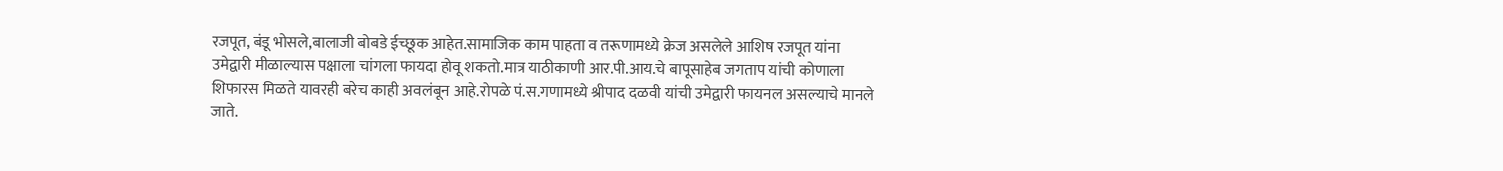रजपूत, बंडू भोसले,बालाजी बोबडे ईच्छूक आहेत.सामाजिक काम पाहता व तरूणामध्ये क्रेज असलेले आशिष रजपूत यांना उमेद्वारी मीळाल्यास पक्षाला चांगला फायदा होवू शकतो.मात्र याठीकाणी आर.पी.आय.चे बापूसाहेब जगताप यांची कोणाला शिफारस मिळते यावरही बरेच काही अवलंबून आहे.रोपळे पं.स.गणामध्ये श्रीपाद दळवी यांची उमेद्वारी फायनल असल्याचे मानले जाते.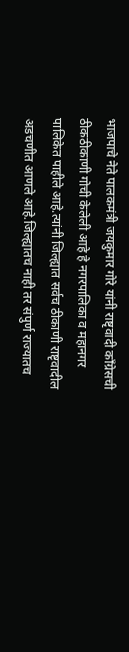भाजपाचे नेते पालकमंत्री जयकुमार गोरे यांनी राष्टृवादी काँग्रेसची ठीकठीकाणी गोची केलेली आहे हे नगरपालिका व महानगर पालिकेत पाहीले आहे.त्यांनी जिल्ह्यात सर्वच ठीकाणी राष्टृवादील अडचणीत आणले आहे.जिल्ह्यातच नाही तर संपुर्ण राज्यातच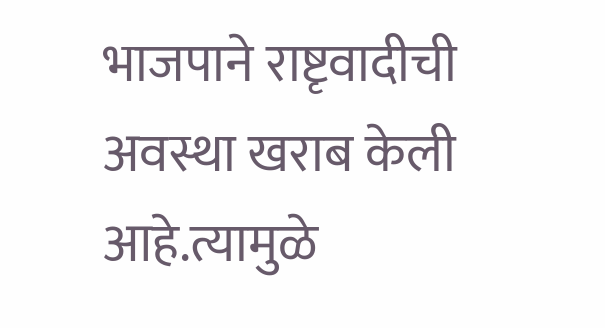भाजपाने राष्टृवादीची अवस्था खराब केली आहे.त्यामुळे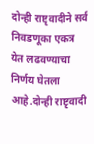दोन्ही राष्टृवादीने सर्व निवडणूका एकत्र येत लढवण्याचा निर्णय घेतला आहे.दोन्ही राष्टृवादी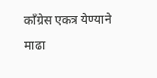काँग्रेस एकत्र येण्याने माढा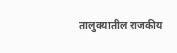तालुक्यातील राजकीय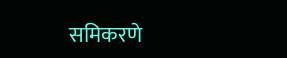समिकरणे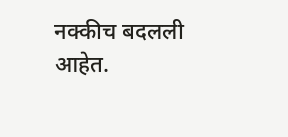नक्कीच बदलली आहेत.